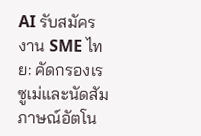AI รับสมัครงาน SME ไทย: คัดกรองเรซูเม่และนัดสัมภาษณ์อัตโน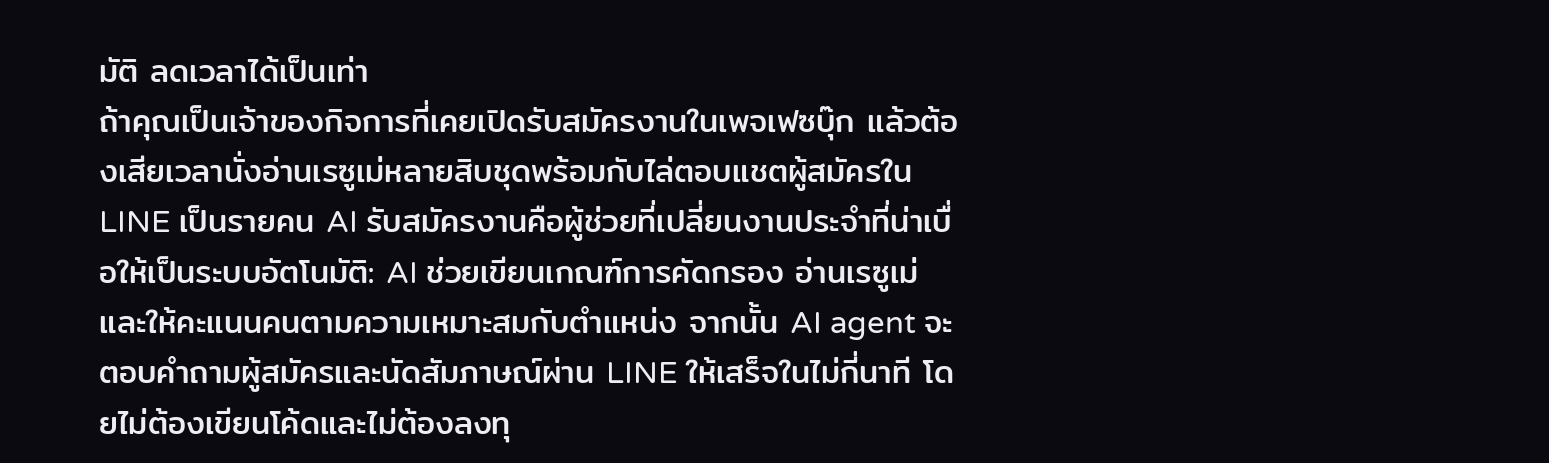มัติ ลดเวลาได้เป็นเท่า
ถ้าคุณเป็นเจ้าของกิจการที่เคยเปิดรับสมัครงานในเพจเฟซบุ๊ก แล้วต้องเสียเวลานั่งอ่านเรซูเม่หลายสิบชุดพร้อมกับไล่ตอบแชตผู้สมัครใน LINE เป็นรายคน AI รับสมัครงานคือผู้ช่วยที่เปลี่ยนงานประจำที่น่าเบื่อให้เป็นระบบอัตโนมัติ: AI ช่วยเขียนเกณฑ์การคัดกรอง อ่านเรซูเม่ และให้คะแนนคนตามความเหมาะสมกับตำแหน่ง จากนั้น AI agent จะตอบคำถามผู้สมัครและนัดสัมภาษณ์ผ่าน LINE ให้เสร็จในไม่กี่นาที โดยไม่ต้องเขียนโค้ดและไม่ต้องลงทุ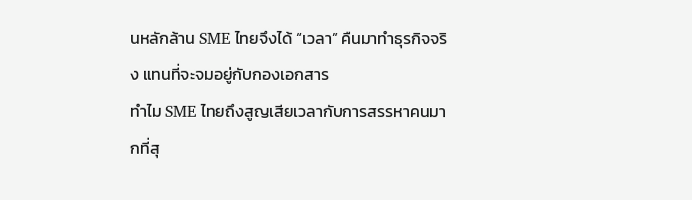นหลักล้าน SME ไทยจึงได้ “เวลา” คืนมาทำธุรกิจจริง แทนที่จะจมอยู่กับกองเอกสาร
ทำไม SME ไทยถึงสูญเสียเวลากับการสรรหาคนมากที่สุ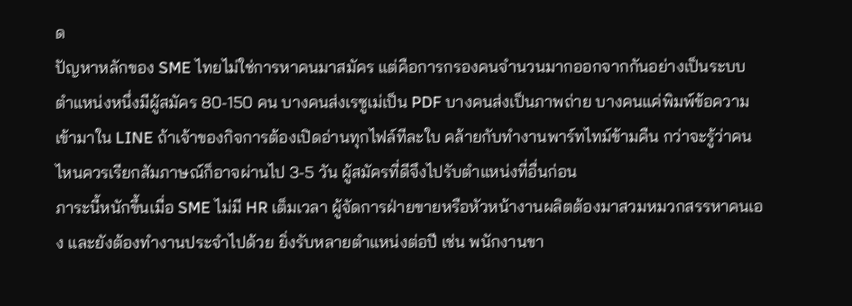ด
ปัญหาหลักของ SME ไทยไม่ใช่การหาคนมาสมัคร แต่คือการกรองคนจำนวนมากออกจากกันอย่างเป็นระบบ ตำแหน่งหนึ่งมีผู้สมัคร 80-150 คน บางคนส่งเรซูเม่เป็น PDF บางคนส่งเป็นภาพถ่าย บางคนแค่พิมพ์ข้อความเข้ามาใน LINE ถ้าเจ้าของกิจการต้องเปิดอ่านทุกไฟล์ทีละใบ คล้ายกับทำงานพาร์ทไทม์ข้ามคืน กว่าจะรู้ว่าคนไหนควรเรียกสัมภาษณ์ก็อาจผ่านไป 3-5 วัน ผู้สมัครที่ดีจึงไปรับตำแหน่งที่อื่นก่อน
ภาระนี้หนักขึ้นเมื่อ SME ไม่มี HR เต็มเวลา ผู้จัดการฝ่ายขายหรือหัวหน้างานผลิตต้องมาสวมหมวกสรรหาคนเอง และยังต้องทำงานประจำไปด้วย ยิ่งรับหลายตำแหน่งต่อปี เช่น พนักงานขา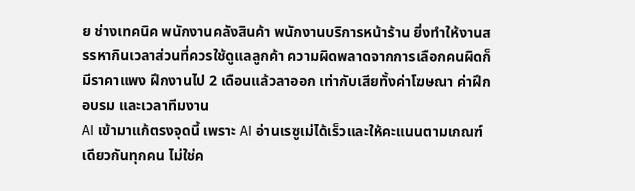ย ช่างเทคนิค พนักงานคลังสินค้า พนักงานบริการหน้าร้าน ยิ่งทำให้งานสรรหากินเวลาส่วนที่ควรใช้ดูแลลูกค้า ความผิดพลาดจากการเลือกคนผิดก็มีราคาแพง ฝึกงานไป 2 เดือนแล้วลาออก เท่ากับเสียทั้งค่าโฆษณา ค่าฝึกอบรม และเวลาทีมงาน
AI เข้ามาแก้ตรงจุดนี้ เพราะ AI อ่านเรซูเม่ได้เร็วและให้คะแนนตามเกณฑ์เดียวกันทุกคน ไม่ใช่ค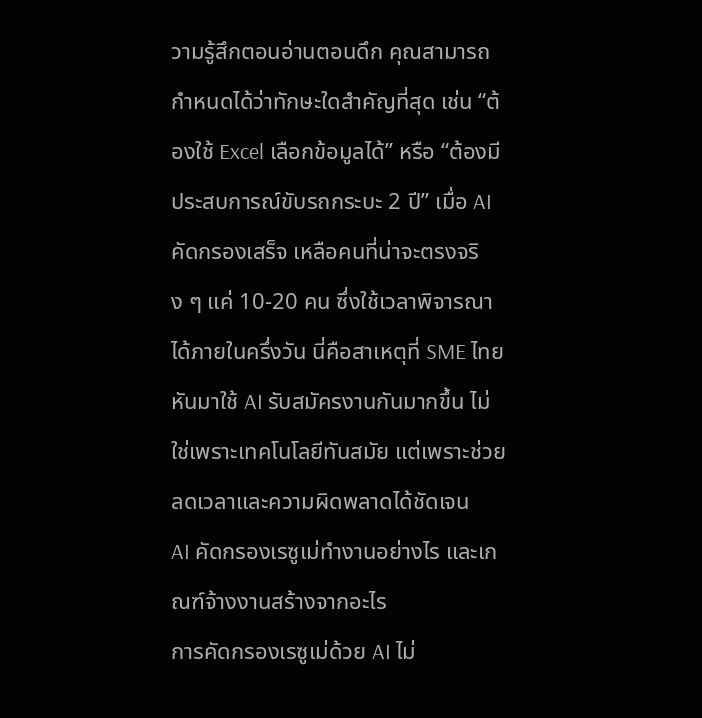วามรู้สึกตอนอ่านตอนดึก คุณสามารถกำหนดได้ว่าทักษะใดสำคัญที่สุด เช่น “ต้องใช้ Excel เลือกข้อมูลได้” หรือ “ต้องมีประสบการณ์ขับรถกระบะ 2 ปี” เมื่อ AI คัดกรองเสร็จ เหลือคนที่น่าจะตรงจริง ๆ แค่ 10-20 คน ซึ่งใช้เวลาพิจารณาได้ภายในครึ่งวัน นี่คือสาเหตุที่ SME ไทยหันมาใช้ AI รับสมัครงานกันมากขึ้น ไม่ใช่เพราะเทคโนโลยีทันสมัย แต่เพราะช่วยลดเวลาและความผิดพลาดได้ชัดเจน
AI คัดกรองเรซูเม่ทำงานอย่างไร และเกณฑ์จ้างงานสร้างจากอะไร
การคัดกรองเรซูเม่ด้วย AI ไม่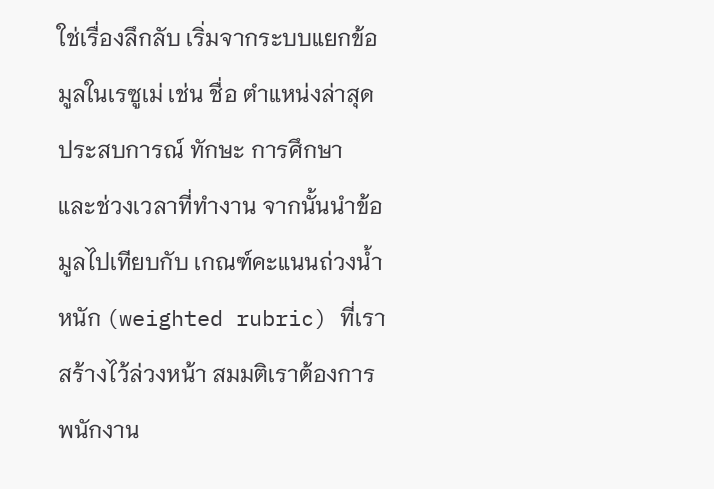ใช่เรื่องลึกลับ เริ่มจากระบบแยกข้อมูลในเรซูเม่ เช่น ชื่อ ตำแหน่งล่าสุด ประสบการณ์ ทักษะ การศึกษา และช่วงเวลาที่ทำงาน จากนั้นนำข้อมูลไปเทียบกับ เกณฑ์คะแนนถ่วงน้ำหนัก (weighted rubric) ที่เราสร้างไว้ล่วงหน้า สมมติเราต้องการพนักงาน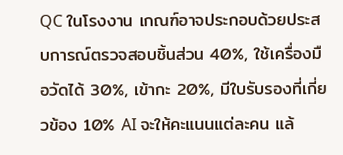QC ในโรงงาน เกณฑ์อาจประกอบด้วยประสบการณ์ตรวจสอบชิ้นส่วน 40%, ใช้เครื่องมือวัดได้ 30%, เข้ากะ 20%, มีใบรับรองที่เกี่ยวข้อง 10% AI จะให้คะแนนแต่ละคน แล้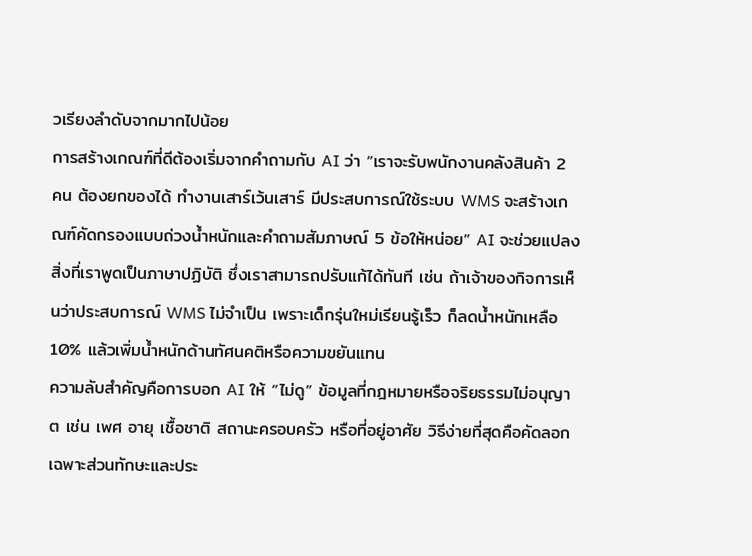วเรียงลำดับจากมากไปน้อย
การสร้างเกณฑ์ที่ดีต้องเริ่มจากคำถามกับ AI ว่า “เราจะรับพนักงานคลังสินค้า 2 คน ต้องยกของได้ ทำงานเสาร์เว้นเสาร์ มีประสบการณ์ใช้ระบบ WMS จะสร้างเกณฑ์คัดกรองแบบถ่วงน้ำหนักและคำถามสัมภาษณ์ 5 ข้อให้หน่อย” AI จะช่วยแปลงสิ่งที่เราพูดเป็นภาษาปฏิบัติ ซึ่งเราสามารถปรับแก้ได้ทันที เช่น ถ้าเจ้าของกิจการเห็นว่าประสบการณ์ WMS ไม่จำเป็น เพราะเด็กรุ่นใหม่เรียนรู้เร็ว ก็ลดน้ำหนักเหลือ 10% แล้วเพิ่มน้ำหนักด้านทัศนคติหรือความขยันแทน
ความลับสำคัญคือการบอก AI ให้ “ไม่ดู” ข้อมูลที่กฎหมายหรือจริยธรรมไม่อนุญาต เช่น เพศ อายุ เชื้อชาติ สถานะครอบครัว หรือที่อยู่อาศัย วิธีง่ายที่สุดคือคัดลอกเฉพาะส่วนทักษะและประ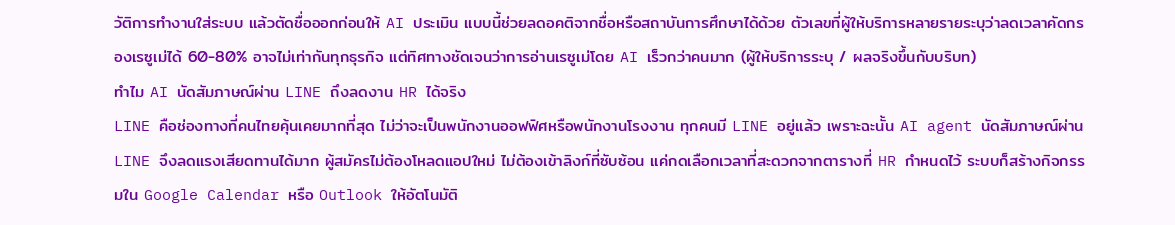วัติการทำงานใส่ระบบ แล้วตัดชื่อออกก่อนให้ AI ประเมิน แบบนี้ช่วยลดอคติจากชื่อหรือสถาบันการศึกษาได้ด้วย ตัวเลขที่ผู้ให้บริการหลายรายระบุว่าลดเวลาคัดกรองเรซูเม่ได้ 60-80% อาจไม่เท่ากันทุกธุรกิจ แต่ทิศทางชัดเจนว่าการอ่านเรซูเม่โดย AI เร็วกว่าคนมาก (ผู้ให้บริการระบุ / ผลจริงขึ้นกับบริบท)
ทำไม AI นัดสัมภาษณ์ผ่าน LINE ถึงลดงาน HR ได้จริง
LINE คือช่องทางที่คนไทยคุ้นเคยมากที่สุด ไม่ว่าจะเป็นพนักงานออฟฟิศหรือพนักงานโรงงาน ทุกคนมี LINE อยู่แล้ว เพราะฉะนั้น AI agent นัดสัมภาษณ์ผ่าน LINE จึงลดแรงเสียดทานได้มาก ผู้สมัครไม่ต้องโหลดแอปใหม่ ไม่ต้องเข้าลิงก์ที่ซับซ้อน แค่กดเลือกเวลาที่สะดวกจากตารางที่ HR กำหนดไว้ ระบบก็สร้างกิจกรรมใน Google Calendar หรือ Outlook ให้อัตโนมัติ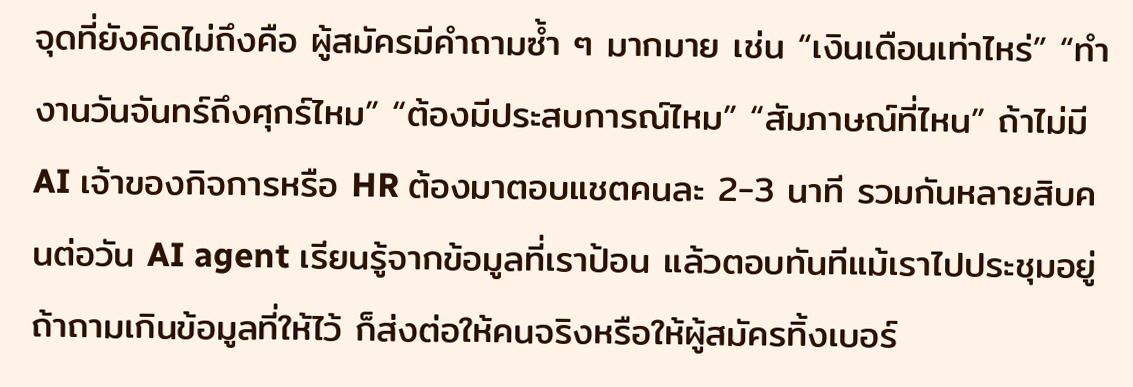จุดที่ยังคิดไม่ถึงคือ ผู้สมัครมีคำถามซ้ำ ๆ มากมาย เช่น “เงินเดือนเท่าไหร่” “ทำงานวันจันทร์ถึงศุกร์ไหม” “ต้องมีประสบการณ์ไหม” “สัมภาษณ์ที่ไหน” ถ้าไม่มี AI เจ้าของกิจการหรือ HR ต้องมาตอบแชตคนละ 2-3 นาที รวมกันหลายสิบคนต่อวัน AI agent เรียนรู้จากข้อมูลที่เราป้อน แล้วตอบทันทีแม้เราไปประชุมอยู่ ถ้าถามเกินข้อมูลที่ให้ไว้ ก็ส่งต่อให้คนจริงหรือให้ผู้สมัครทิ้งเบอร์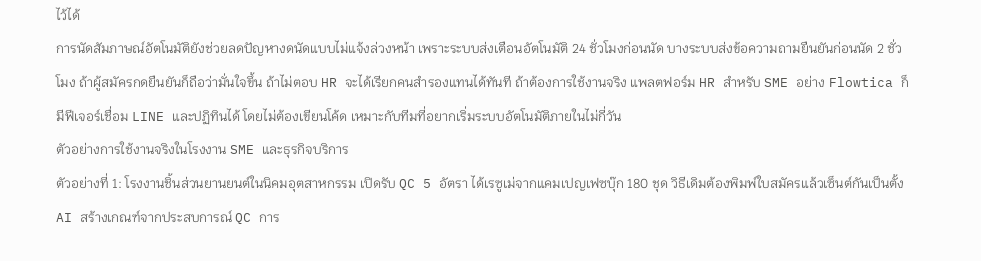ไว้ได้
การนัดสัมภาษณ์อัตโนมัติยังช่วยลดปัญหางดนัดแบบไม่แจ้งล่วงหน้า เพราะระบบส่งเตือนอัตโนมัติ 24 ชั่วโมงก่อนนัด บางระบบส่งข้อความถามยืนยันก่อนนัด 2 ชั่วโมง ถ้าผู้สมัครกดยืนยันก็ถือว่ามั่นใจขึ้น ถ้าไม่ตอบ HR จะได้เรียกคนสำรองแทนได้ทันที ถ้าต้องการใช้งานจริง แพลตฟอร์ม HR สำหรับ SME อย่าง Flowtica ก็มีฟีเจอร์เชื่อม LINE และปฏิทินได้ โดยไม่ต้องเขียนโค้ด เหมาะกับทีมที่อยากเริ่มระบบอัตโนมัติภายในไม่กี่วัน
ตัวอย่างการใช้งานจริงในโรงงาน SME และธุรกิจบริการ
ตัวอย่างที่ 1: โรงงานชิ้นส่วนยานยนต์ในนิคมอุตสาหกรรม เปิดรับ QC 5 อัตรา ได้เรซูเม่จากแคมเปญเฟซบุ๊ก 180 ชุด วิธีเดิมต้องพิมพ์ใบสมัครแล้วเซ็นต์กันเป็นตั้ง AI สร้างเกณฑ์จากประสบการณ์ QC การ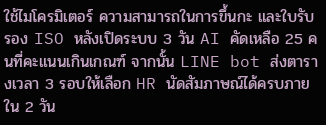ใช้ไมโครมิเตอร์ ความสามารถในการขึ้นกะ และใบรับรอง ISO หลังเปิดระบบ 3 วัน AI คัดเหลือ 25 คนที่คะแนนเกินเกณฑ์ จากนั้น LINE bot ส่งตารางเวลา 3 รอบให้เลือก HR นัดสัมภาษณ์ได้ครบภายใน 2 วัน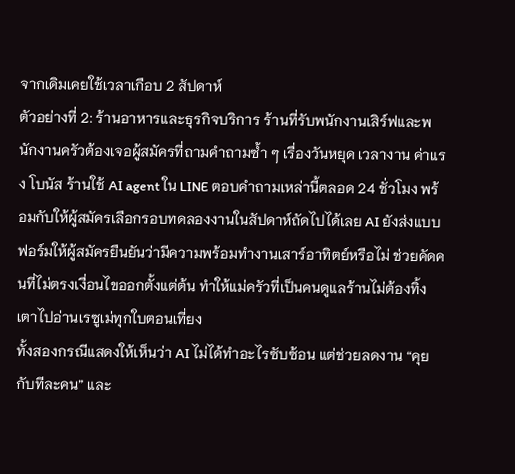จากเดิมเคยใช้เวลาเกือบ 2 สัปดาห์
ตัวอย่างที่ 2: ร้านอาหารและธุรกิจบริการ ร้านที่รับพนักงานเสิร์ฟและพนักงานครัวต้องเจอผู้สมัครที่ถามคำถามซ้ำ ๆ เรื่องวันหยุด เวลางาน ค่าแรง โบนัส ร้านใช้ AI agent ใน LINE ตอบคำถามเหล่านี้ตลอด 24 ชั่วโมง พร้อมกับให้ผู้สมัครเลือกรอบทดลองงานในสัปดาห์ถัดไปได้เลย AI ยังส่งแบบฟอร์มให้ผู้สมัครยืนยันว่ามีความพร้อมทำงานเสาร์อาทิตย์หรือไม่ ช่วยคัดคนที่ไม่ตรงเงื่อนไขออกตั้งแต่ต้น ทำให้แม่ครัวที่เป็นคนดูแลร้านไม่ต้องทิ้งเตาไปอ่านเรซูเม่ทุกใบตอนเที่ยง
ทั้งสองกรณีแสดงให้เห็นว่า AI ไม่ได้ทำอะไรซับซ้อน แต่ช่วยลดงาน “คุยกับทีละคน” และ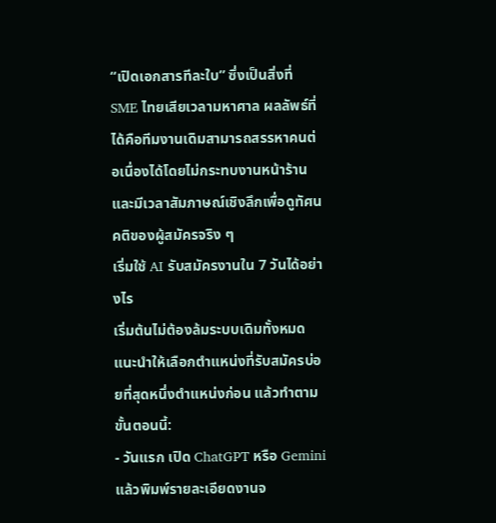“เปิดเอกสารทีละใบ” ซึ่งเป็นสิ่งที่ SME ไทยเสียเวลามหาศาล ผลลัพธ์ที่ได้คือทีมงานเดิมสามารถสรรหาคนต่อเนื่องได้โดยไม่กระทบงานหน้าร้าน และมีเวลาสัมภาษณ์เชิงลึกเพื่อดูทัศนคติของผู้สมัครจริง ๆ
เริ่มใช้ AI รับสมัครงานใน 7 วันได้อย่างไร
เริ่มต้นไม่ต้องล้มระบบเดิมทั้งหมด แนะนำให้เลือกตำแหน่งที่รับสมัครบ่อยที่สุดหนึ่งตำแหน่งก่อน แล้วทำตามขั้นตอนนี้:
- วันแรก เปิด ChatGPT หรือ Gemini แล้วพิมพ์รายละเอียดงานจ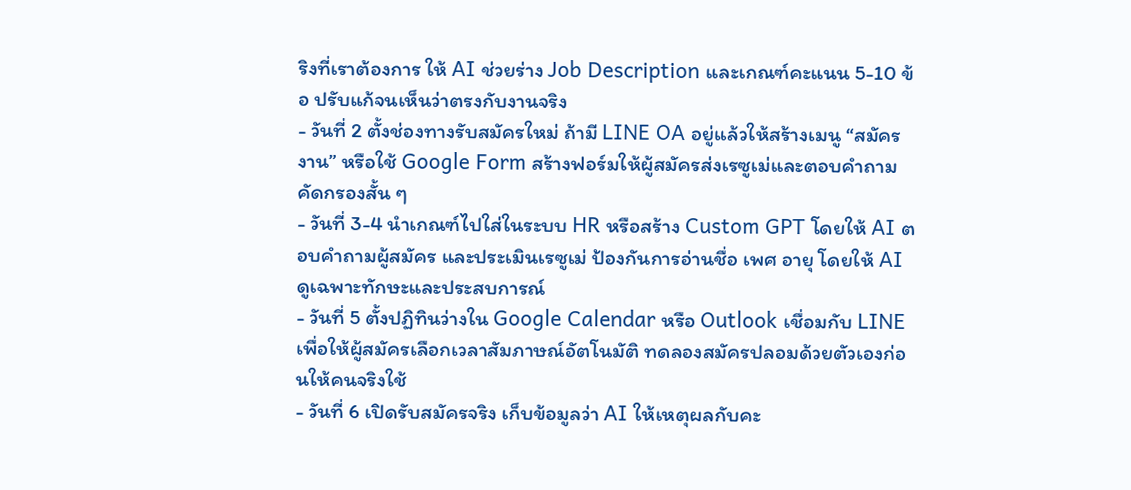ริงที่เราต้องการ ให้ AI ช่วยร่าง Job Description และเกณฑ์คะแนน 5-10 ข้อ ปรับแก้จนเห็นว่าตรงกับงานจริง
- วันที่ 2 ตั้งช่องทางรับสมัครใหม่ ถ้ามี LINE OA อยู่แล้วให้สร้างเมนู “สมัครงาน” หรือใช้ Google Form สร้างฟอร์มให้ผู้สมัครส่งเรซูเม่และตอบคำถามคัดกรองสั้น ๆ
- วันที่ 3-4 นำเกณฑ์ไปใส่ในระบบ HR หรือสร้าง Custom GPT โดยให้ AI ตอบคำถามผู้สมัคร และประเมินเรซูเม่ ป้องกันการอ่านชื่อ เพศ อายุ โดยให้ AI ดูเฉพาะทักษะและประสบการณ์
- วันที่ 5 ตั้งปฏิทินว่างใน Google Calendar หรือ Outlook เชื่อมกับ LINE เพื่อให้ผู้สมัครเลือกเวลาสัมภาษณ์อัตโนมัติ ทดลองสมัครปลอมด้วยตัวเองก่อนให้คนจริงใช้
- วันที่ 6 เปิดรับสมัครจริง เก็บข้อมูลว่า AI ให้เหตุผลกับคะ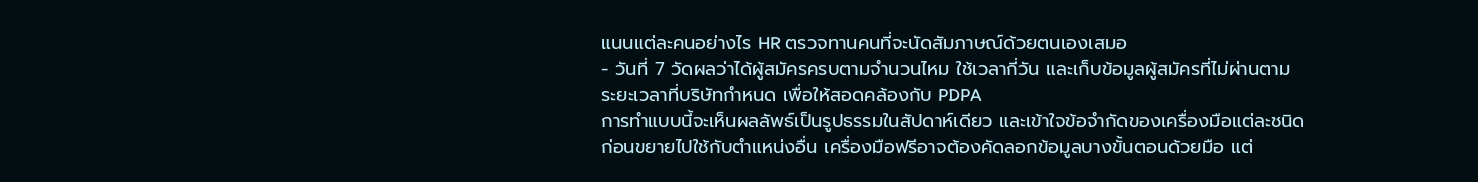แนนแต่ละคนอย่างไร HR ตรวจทานคนที่จะนัดสัมภาษณ์ด้วยตนเองเสมอ
- วันที่ 7 วัดผลว่าได้ผู้สมัครครบตามจำนวนไหม ใช้เวลากี่วัน และเก็บข้อมูลผู้สมัครที่ไม่ผ่านตามระยะเวลาที่บริษัทกำหนด เพื่อให้สอดคล้องกับ PDPA
การทำแบบนี้จะเห็นผลลัพธ์เป็นรูปธรรมในสัปดาห์เดียว และเข้าใจข้อจำกัดของเครื่องมือแต่ละชนิดก่อนขยายไปใช้กับตำแหน่งอื่น เครื่องมือฟรีอาจต้องคัดลอกข้อมูลบางขั้นตอนด้วยมือ แต่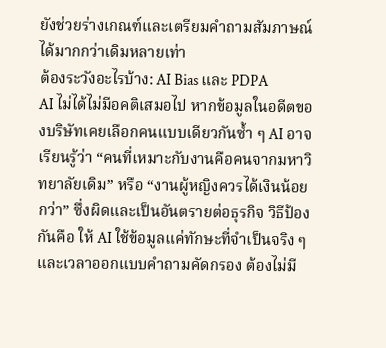ยังช่วยร่างเกณฑ์และเตรียมคำถามสัมภาษณ์ได้มากกว่าเดิมหลายเท่า
ต้องระวังอะไรบ้าง: AI Bias และ PDPA
AI ไม่ได้ไม่มีอคติเสมอไป หากข้อมูลในอดีตของบริษัทเคยเลือกคนแบบเดียวกันซ้ำ ๆ AI อาจเรียนรู้ว่า “คนที่เหมาะกับงานคือคนจากมหาวิทยาลัยเดิม” หรือ “งานผู้หญิงควรได้เงินน้อยกว่า” ซึ่งผิดและเป็นอันตรายต่อธุรกิจ วิธีป้องกันคือ ให้ AI ใช้ข้อมูลแค่ทักษะที่จำเป็นจริง ๆ และเวลาออกแบบคำถามคัดกรอง ต้องไม่มี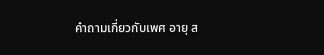คำถามเกี่ยวกับเพศ อายุ ส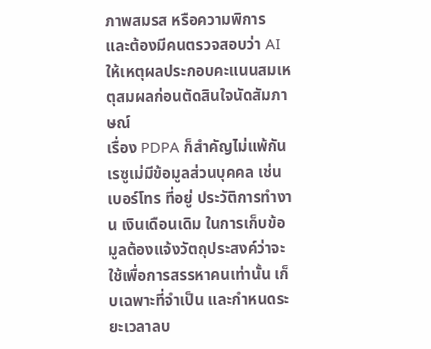ภาพสมรส หรือความพิการ และต้องมีคนตรวจสอบว่า AI ให้เหตุผลประกอบคะแนนสมเหตุสมผลก่อนตัดสินใจนัดสัมภาษณ์
เรื่อง PDPA ก็สำคัญไม่แพ้กัน เรซูเม่มีข้อมูลส่วนบุคคล เช่น เบอร์โทร ที่อยู่ ประวัติการทำงาน เงินเดือนเดิม ในการเก็บข้อมูลต้องแจ้งวัตถุประสงค์ว่าจะใช้เพื่อการสรรหาคนเท่านั้น เก็บเฉพาะที่จำเป็น และกำหนดระยะเวลาลบ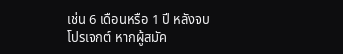เช่น 6 เดือนหรือ 1 ปี หลังจบโปรเจกต์ หากผู้สมัค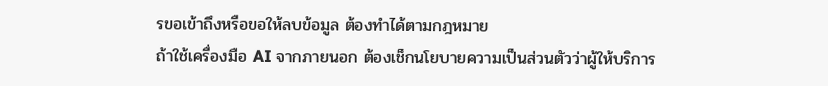รขอเข้าถึงหรือขอให้ลบข้อมูล ต้องทำได้ตามกฎหมาย
ถ้าใช้เครื่องมือ AI จากภายนอก ต้องเช็กนโยบายความเป็นส่วนตัวว่าผู้ให้บริการ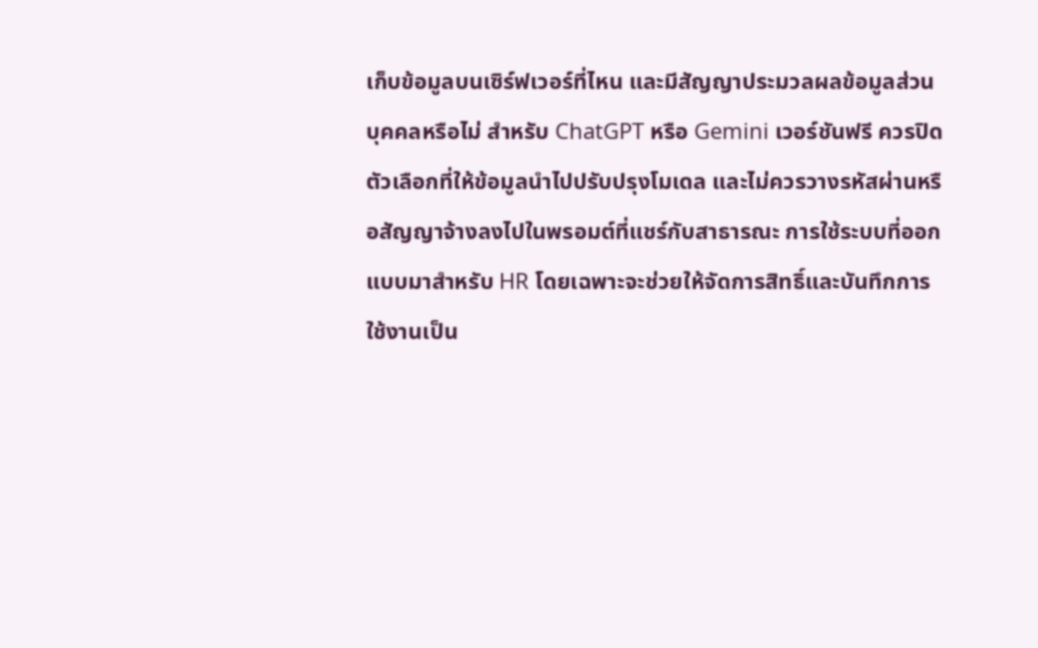เก็บข้อมูลบนเซิร์ฟเวอร์ที่ไหน และมีสัญญาประมวลผลข้อมูลส่วนบุคคลหรือไม่ สำหรับ ChatGPT หรือ Gemini เวอร์ชันฟรี ควรปิดตัวเลือกที่ให้ข้อมูลนำไปปรับปรุงโมเดล และไม่ควรวางรหัสผ่านหรือสัญญาจ้างลงไปในพรอมต์ที่แชร์กับสาธารณะ การใช้ระบบที่ออกแบบมาสำหรับ HR โดยเฉพาะจะช่วยให้จัดการสิทธิ์และบันทึกการใช้งานเป็น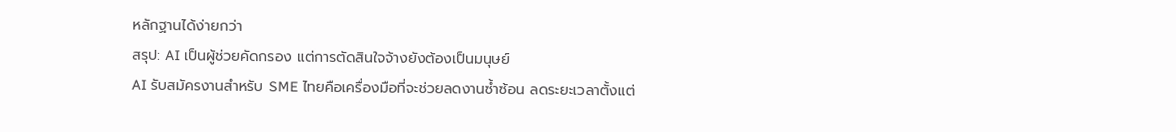หลักฐานได้ง่ายกว่า
สรุป: AI เป็นผู้ช่วยคัดกรอง แต่การตัดสินใจจ้างยังต้องเป็นมนุษย์
AI รับสมัครงานสำหรับ SME ไทยคือเครื่องมือที่จะช่วยลดงานซ้ำซ้อน ลดระยะเวลาตั้งแต่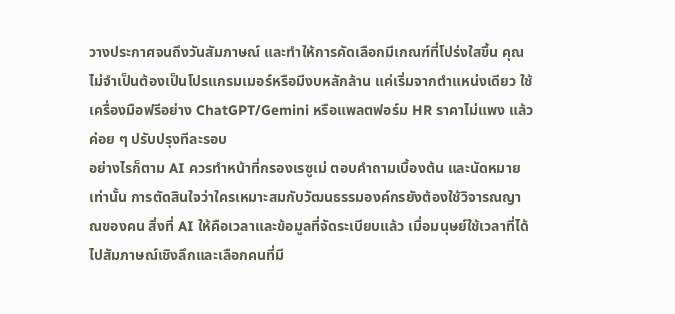วางประกาศจนถึงวันสัมภาษณ์ และทำให้การคัดเลือกมีเกณฑ์ที่โปร่งใสขึ้น คุณไม่จำเป็นต้องเป็นโปรแกรมเมอร์หรือมีงบหลักล้าน แค่เริ่มจากตำแหน่งเดียว ใช้เครื่องมือฟรีอย่าง ChatGPT/Gemini หรือแพลตฟอร์ม HR ราคาไม่แพง แล้วค่อย ๆ ปรับปรุงทีละรอบ
อย่างไรก็ตาม AI ควรทำหน้าที่กรองเรซูเม่ ตอบคำถามเบื้องต้น และนัดหมายเท่านั้น การตัดสินใจว่าใครเหมาะสมกับวัฒนธรรมองค์กรยังต้องใช้วิจารณญาณของคน สิ่งที่ AI ให้คือเวลาและข้อมูลที่จัดระเบียบแล้ว เมื่อมนุษย์ใช้เวลาที่ได้ไปสัมภาษณ์เชิงลึกและเลือกคนที่มี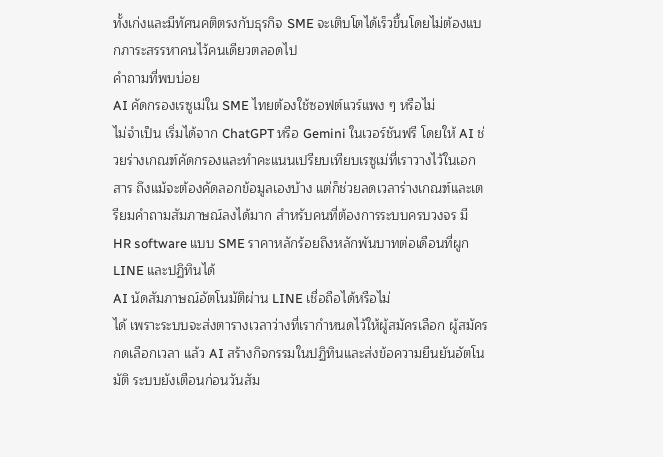ทั้งเก่งและมีทัศนคติตรงกับธุรกิจ SME จะเติบโตได้เร็วขึ้นโดยไม่ต้องแบกภาระสรรหาคนไว้คนเดียวตลอดไป
คำถามที่พบบ่อย
AI คัดกรองเรซูเม่ใน SME ไทยต้องใช้ซอฟต์แวร์แพง ๆ หรือไม่
ไม่จำเป็น เริ่มได้จาก ChatGPT หรือ Gemini ในเวอร์ชันฟรี โดยให้ AI ช่วยร่างเกณฑ์คัดกรองและทำคะแนนเปรียบเทียบเรซูเม่ที่เราวางไว้ในเอกสาร ถึงแม้จะต้องคัดลอกข้อมูลเองบ้าง แต่ก็ช่วยลดเวลาร่างเกณฑ์และเตรียมคำถามสัมภาษณ์ลงได้มาก สำหรับคนที่ต้องการระบบครบวงจร มี HR software แบบ SME ราคาหลักร้อยถึงหลักพันบาทต่อเดือนที่ผูก LINE และปฏิทินได้
AI นัดสัมภาษณ์อัตโนมัติผ่าน LINE เชื่อถือได้หรือไม่
ได้ เพราะระบบจะส่งตารางเวลาว่างที่เรากำหนดไว้ให้ผู้สมัครเลือก ผู้สมัครกดเลือกเวลา แล้ว AI สร้างกิจกรรมในปฏิทินและส่งข้อความยืนยันอัตโนมัติ ระบบยังเตือนก่อนวันสัม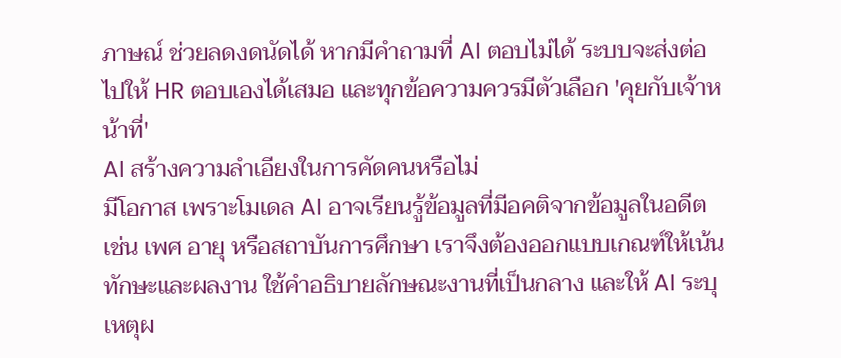ภาษณ์ ช่วยลดงดนัดได้ หากมีคำถามที่ AI ตอบไม่ได้ ระบบจะส่งต่อไปให้ HR ตอบเองได้เสมอ และทุกข้อความควรมีตัวเลือก 'คุยกับเจ้าหน้าที่'
AI สร้างความลำเอียงในการคัดคนหรือไม่
มีโอกาส เพราะโมเดล AI อาจเรียนรู้ข้อมูลที่มีอคติจากข้อมูลในอดีต เช่น เพศ อายุ หรือสถาบันการศึกษา เราจึงต้องออกแบบเกณฑ์ให้เน้นทักษะและผลงาน ใช้คำอธิบายลักษณะงานที่เป็นกลาง และให้ AI ระบุเหตุผ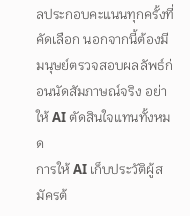ลประกอบคะแนนทุกครั้งที่คัดเลือก นอกจากนี้ต้องมีมนุษย์ตรวจสอบผลลัพธ์ก่อนนัดสัมภาษณ์จริง อย่าให้ AI ตัดสินใจแทนทั้งหมด
การให้ AI เก็บประวัติผู้สมัครต้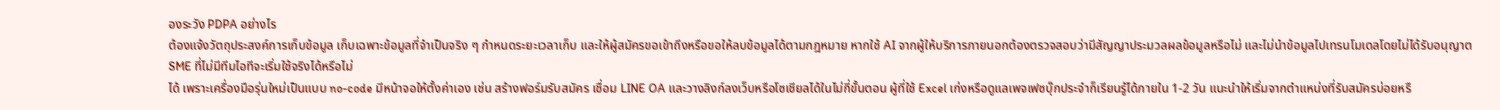องระวัง PDPA อย่างไร
ต้องแจ้งวัตถุประสงค์การเก็บข้อมูล เก็บเฉพาะข้อมูลที่จำเป็นจริง ๆ กำหนดระยะเวลาเก็บ และให้ผู้สมัครขอเข้าถึงหรือขอให้ลบข้อมูลได้ตามกฎหมาย หากใช้ AI จากผู้ให้บริการภายนอกต้องตรวจสอบว่ามีสัญญาประมวลผลข้อมูลหรือไม่ และไม่นำข้อมูลไปเทรนโมเดลโดยไม่ได้รับอนุญาต
SME ที่ไม่มีทีมไอทีจะเริ่มใช้จริงได้หรือไม่
ได้ เพราะเครื่องมือรุ่นใหม่เป็นแบบ no-code มีหน้าจอให้ตั้งค่าเอง เช่น สร้างฟอร์มรับสมัคร เชื่อม LINE OA และวางลิงก์ลงเว็บหรือโซเชียลได้ในไม่กี่ขั้นตอน ผู้ที่ใช้ Excel เก่งหรือดูแลเพจเฟซบุ๊กประจำก็เรียนรู้ได้ภายใน 1-2 วัน แนะนำให้เริ่มจากตำแหน่งที่รับสมัครบ่อยหรื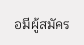อมีผู้สมัคร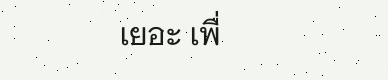เยอะ เพื่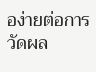อง่ายต่อการวัดผล